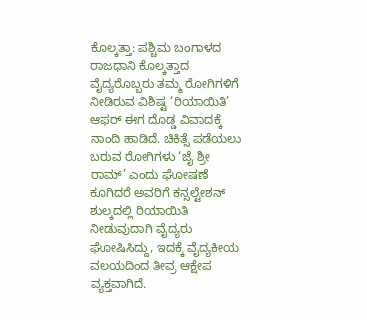ಕೊಲ್ಕತ್ತಾ: ಪಶ್ಚಿಮ ಬಂಗಾಳದ ರಾಜಧಾನಿ ಕೊಲ್ಕತ್ತಾದ ವೈದ್ಯರೊಬ್ಬರು ತಮ್ಮ ರೋಗಿಗಳಿಗೆ ನೀಡಿರುವ ವಿಶಿಷ್ಟ ‘ರಿಯಾಯಿತಿ’ ಆಫರ್ ಈಗ ದೊಡ್ಡ ವಿವಾದಕ್ಕೆ ನಾಂದಿ ಹಾಡಿದೆ. ಚಿಕಿತ್ಸೆ ಪಡೆಯಲು ಬರುವ ರೋಗಿಗಳು ‘ಜೈ ಶ್ರೀ ರಾಮ್’ ಎಂದು ಘೋಷಣೆ ಕೂಗಿದರೆ ಅವರಿಗೆ ಕನ್ಸಲ್ಟೇಶನ್ ಶುಲ್ಕದಲ್ಲಿ ರಿಯಾಯಿತಿ ನೀಡುವುದಾಗಿ ವೈದ್ಯರು ಘೋಷಿಸಿದ್ದು, ಇದಕ್ಕೆ ವೈದ್ಯಕೀಯ ವಲಯದಿಂದ ತೀವ್ರ ಆಕ್ಷೇಪ ವ್ಯಕ್ತವಾಗಿದೆ.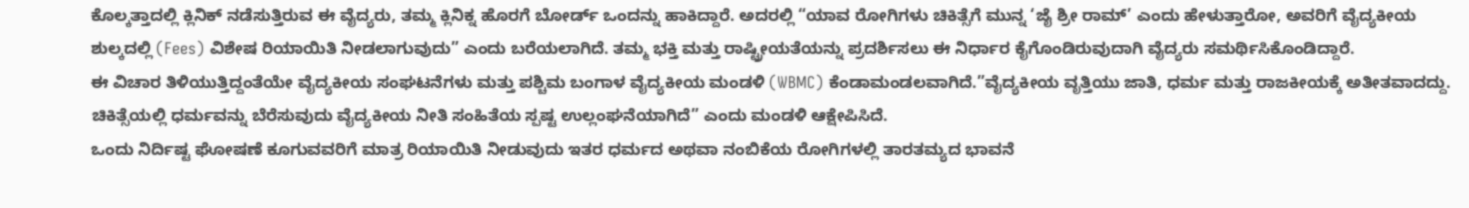ಕೊಲ್ಕತ್ತಾದಲ್ಲಿ ಕ್ಲಿನಿಕ್ ನಡೆಸುತ್ತಿರುವ ಈ ವೈದ್ಯರು, ತಮ್ಮ ಕ್ಲಿನಿಕ್ನ ಹೊರಗೆ ಬೋರ್ಡ್ ಒಂದನ್ನು ಹಾಕಿದ್ದಾರೆ. ಅದರಲ್ಲಿ “ಯಾವ ರೋಗಿಗಳು ಚಿಕಿತ್ಸೆಗೆ ಮುನ್ನ ‘ಜೈ ಶ್ರೀ ರಾಮ್’ ಎಂದು ಹೇಳುತ್ತಾರೋ, ಅವರಿಗೆ ವೈದ್ಯಕೀಯ ಶುಲ್ಕದಲ್ಲಿ (Fees) ವಿಶೇಷ ರಿಯಾಯಿತಿ ನೀಡಲಾಗುವುದು” ಎಂದು ಬರೆಯಲಾಗಿದೆ. ತಮ್ಮ ಭಕ್ತಿ ಮತ್ತು ರಾಷ್ಟ್ರೀಯತೆಯನ್ನು ಪ್ರದರ್ಶಿಸಲು ಈ ನಿರ್ಧಾರ ಕೈಗೊಂಡಿರುವುದಾಗಿ ವೈದ್ಯರು ಸಮರ್ಥಿಸಿಕೊಂಡಿದ್ದಾರೆ.
ಈ ವಿಚಾರ ತಿಳಿಯುತ್ತಿದ್ದಂತೆಯೇ ವೈದ್ಯಕೀಯ ಸಂಘಟನೆಗಳು ಮತ್ತು ಪಶ್ಚಿಮ ಬಂಗಾಳ ವೈದ್ಯಕೀಯ ಮಂಡಳಿ (WBMC) ಕೆಂಡಾಮಂಡಲವಾಗಿದೆ.”ವೈದ್ಯಕೀಯ ವೃತ್ತಿಯು ಜಾತಿ, ಧರ್ಮ ಮತ್ತು ರಾಜಕೀಯಕ್ಕೆ ಅತೀತವಾದದ್ದು. ಚಿಕಿತ್ಸೆಯಲ್ಲಿ ಧರ್ಮವನ್ನು ಬೆರೆಸುವುದು ವೈದ್ಯಕೀಯ ನೀತಿ ಸಂಹಿತೆಯ ಸ್ಪಷ್ಟ ಉಲ್ಲಂಘನೆಯಾಗಿದೆ” ಎಂದು ಮಂಡಳಿ ಆಕ್ಷೇಪಿಸಿದೆ.
ಒಂದು ನಿರ್ದಿಷ್ಟ ಘೋಷಣೆ ಕೂಗುವವರಿಗೆ ಮಾತ್ರ ರಿಯಾಯಿತಿ ನೀಡುವುದು ಇತರ ಧರ್ಮದ ಅಥವಾ ನಂಬಿಕೆಯ ರೋಗಿಗಳಲ್ಲಿ ತಾರತಮ್ಯದ ಭಾವನೆ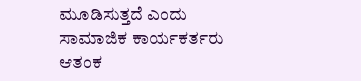ಮೂಡಿಸುತ್ತದೆ ಎಂದು ಸಾಮಾಜಿಕ ಕಾರ್ಯಕರ್ತರು ಆತಂಕ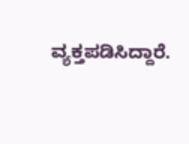ವ್ಯಕ್ತಪಡಿಸಿದ್ದಾರೆ.